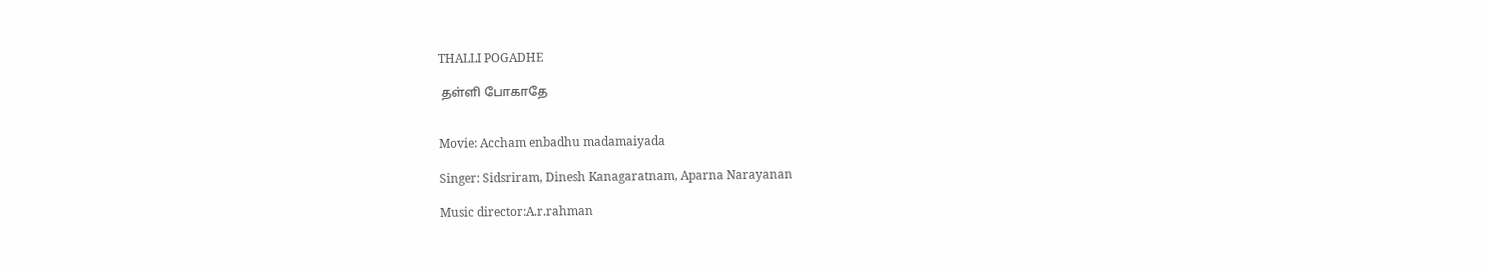THALLI POGADHE

 தள்ளி போகாதே


Movie: Accham enbadhu madamaiyada

Singer: Sidsriram, Dinesh Kanagaratnam, Aparna Narayanan

Music director:A.r.rahman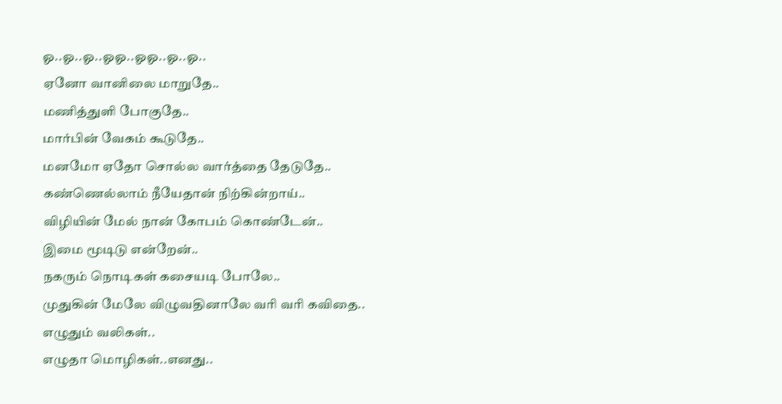ஓ..ஓ..ஓ..ஓஓ..ஓஓ..ஓ..ஓ..
ஏனோ வானிலை மாறுதே..
மணித்துளி போகுதே..
மார்பின் வேகம் கூடுதே..
மனமோ ஏதோ சொல்ல வார்த்தை தேடுதே..
கண்ணெல்லாம் நீயேதான் நிற்கின்றாய்..
விழியின் மேல் நான் கோபம் கொண்டேன்..
இமை மூடிடு என்றேன்..
நகரும் நொடிகள் கசையடி போலே..
முதுகின் மேலே விழுவதினாலே வரி வரி கவிதை..
எழுதும் வலிகள்..
எழுதா மொழிகள்..எனது..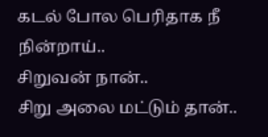கடல் போல பெரிதாக நீ நின்றாய்..
சிறுவன் நான்..
சிறு அலை மட்டும் தான்..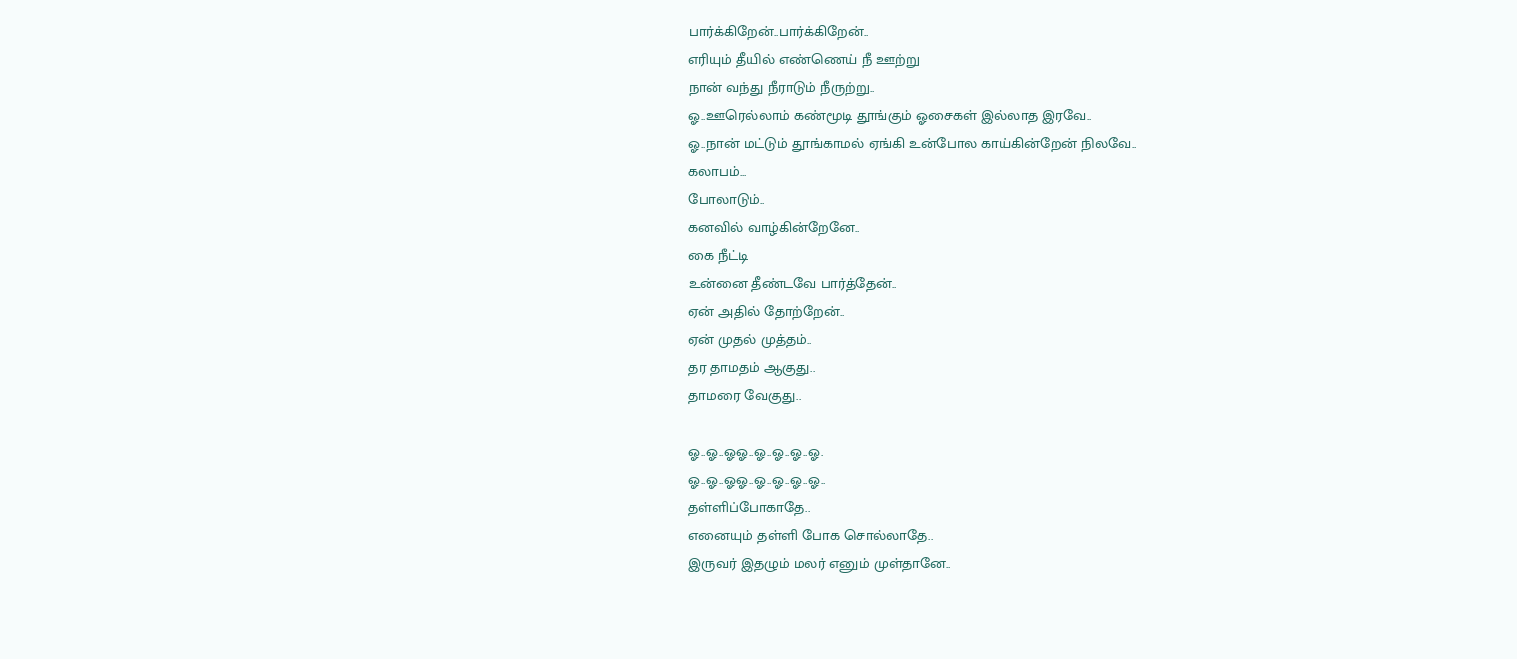பார்க்கிறேன்..பார்க்கிறேன்..
எரியும் தீயில் எண்ணெய் நீ ஊற்று
நான் வந்து நீராடும் நீருற்று..
ஓ..ஊரெல்லாம் கண்மூடி தூங்கும் ஓசைகள் இல்லாத இரவே..
ஓ..நான் மட்டும் தூங்காமல் ஏங்கி உன்போல காய்கின்றேன் நிலவே..
கலாபம்...
போலாடும்..
கனவில் வாழ்கின்றேனே..
கை நீட்டி
உன்னை தீண்டவே பார்த்தேன்..
ஏன் அதில் தோற்றேன்..
ஏன் முதல் முத்தம்..
தர தாமதம் ஆகுது..
தாமரை வேகுது..

ஓ..ஓ..ஓஓ..ஓ..ஓ..ஓ..ஓ.
ஓ..ஓ..ஓஓ..ஓ..ஓ..ஓ..ஓ..
தள்ளிப்போகாதே..
எனையும் தள்ளி போக சொல்லாதே..
இருவர் இதழும் மலர் எனும் முள்தானே..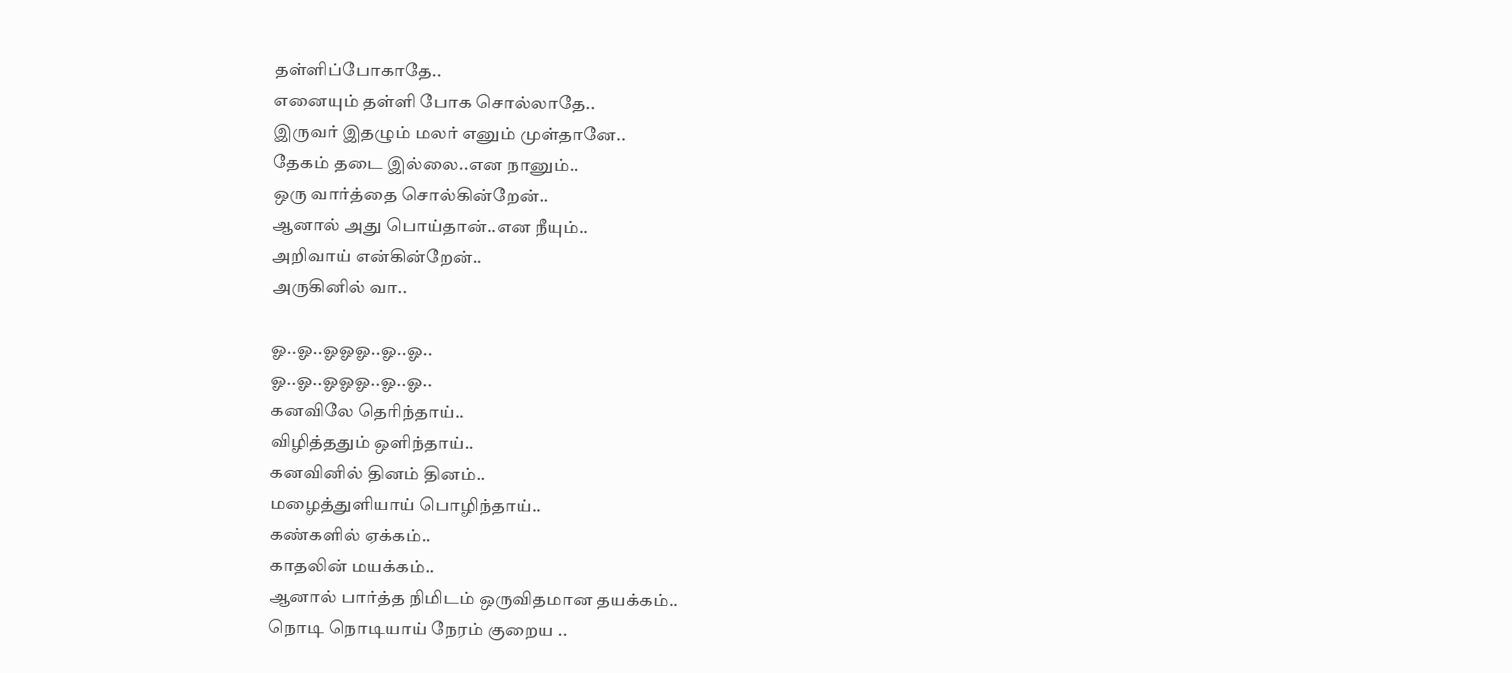தள்ளிப்போகாதே..
எனையும் தள்ளி போக சொல்லாதே..
இருவர் இதழும் மலர் எனும் முள்தானே..
தேகம் தடை இல்லை..என நானும்..
ஒரு வார்த்தை சொல்கின்றேன்..
ஆனால் அது பொய்தான்..என நீயும்..
அறிவாய் என்கின்றேன்..
அருகினில் வா..

ஓ..ஓ..ஓஓஓ..ஓ..ஓ..
ஓ..ஓ..ஓஓஓ..ஓ..ஓ..
கனவிலே தெரிந்தாய்..
விழித்ததும் ஒளிந்தாய்..
கனவினில் தினம் தினம்..
மழைத்துளியாய் பொழிந்தாய்..
கண்களில் ஏக்கம்..
காதலின் மயக்கம்..
ஆனால் பார்த்த நிமிடம் ஒருவிதமான தயக்கம்..
நொடி நொடியாய் நேரம் குறைய ..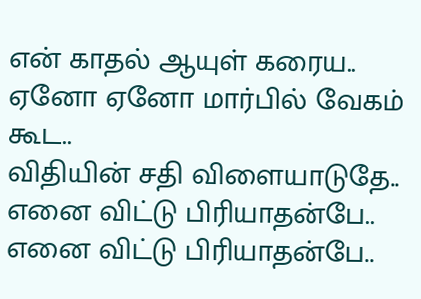என் காதல் ஆயுள் கரைய..
ஏனோ ஏனோ மார்பில் வேகம் கூட..
விதியின் சதி விளையாடுதே..
எனை விட்டு பிரியாதன்பே..
எனை விட்டு பிரியாதன்பே..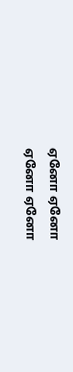ஏனோ ஏனோ
ஏனோ ஏனோ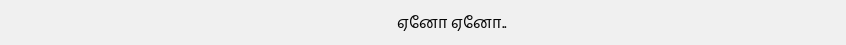ஏனோ ஏனோ..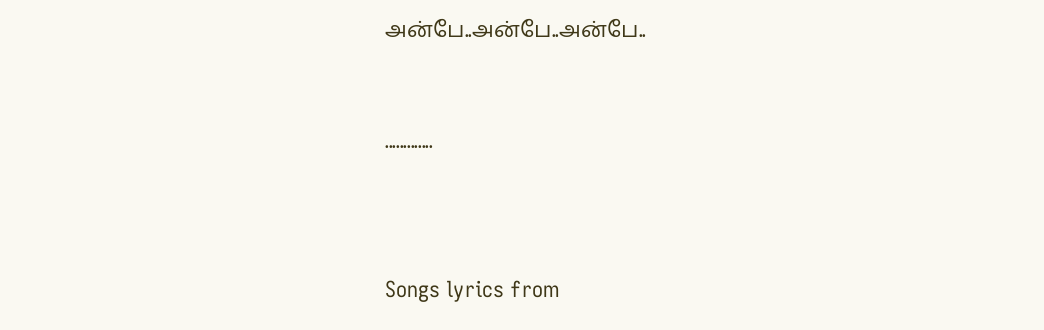அன்பே..அன்பே..அன்பே..


.............



Songs lyrics from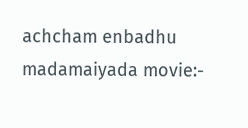achcham enbadhu madamaiyada movie:-